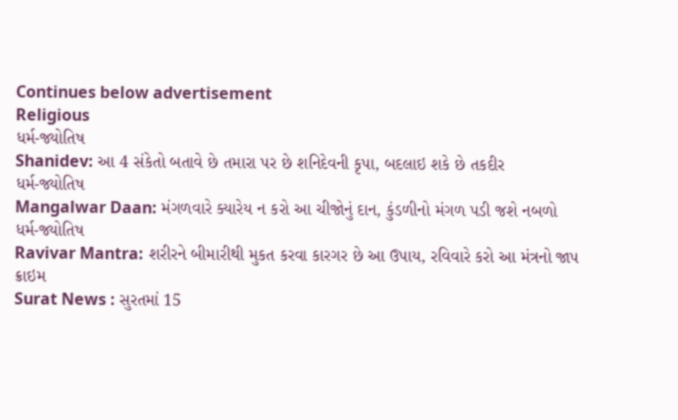Continues below advertisement
Religious
ધર્મ-જ્યોતિષ
Shanidev: આ 4 સંકેતો બતાવે છે તમારા પર છે શનિદેવની કૃપા, બદલાઇ શકે છે તકદીર
ધર્મ-જ્યોતિષ
Mangalwar Daan: મંગળવારે ક્યારેય ન કરો આ ચીજોનું દાન, કુંડળીનો મંગળ પડી જશે નબળો
ધર્મ-જ્યોતિષ
Ravivar Mantra: શરીરને બીમારીથી મુકત કરવા કારગર છે આ ઉપાય, રવિવારે કરો આ મંત્રનો જાપ
ક્રાઇમ
Surat News : સુરતમાં 15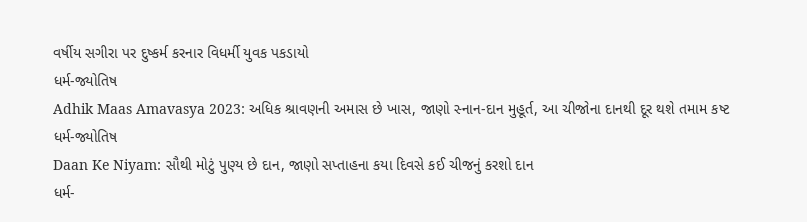વર્ષીય સગીરા પર દુષ્કર્મ કરનાર વિધર્મી યુવક પકડાયો
ધર્મ-જ્યોતિષ
Adhik Maas Amavasya 2023: અધિક શ્રાવણની અમાસ છે ખાસ, જાણો સ્નાન-દાન મુહૂર્ત, આ ચીજોના દાનથી દૂર થશે તમામ કષ્ટ
ધર્મ-જ્યોતિષ
Daan Ke Niyam: સૌથી મોટું પુણ્ય છે દાન, જાણો સપ્તાહના કયા દિવસે કઈ ચીજનું કરશો દાન
ધર્મ-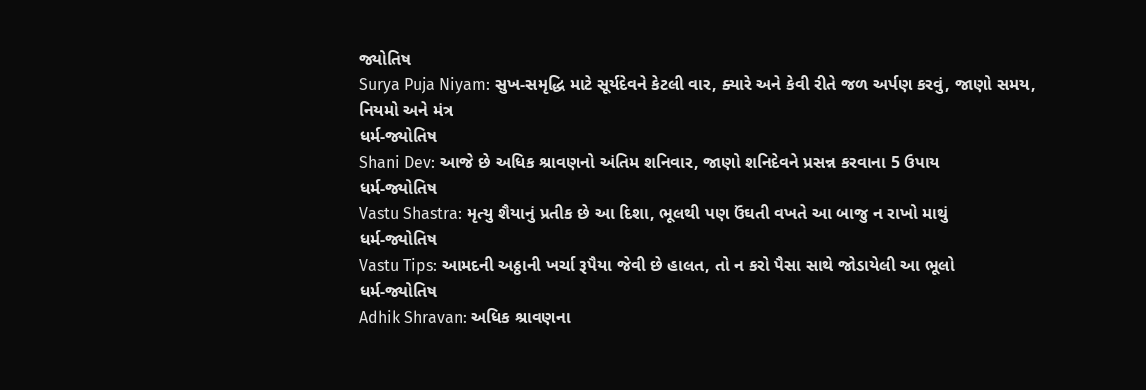જ્યોતિષ
Surya Puja Niyam: સુખ-સમૃદ્ધિ માટે સૂર્યદેવને કેટલી વાર, ક્યારે અને કેવી રીતે જળ અર્પણ કરવું, જાણો સમય, નિયમો અને મંત્ર
ધર્મ-જ્યોતિષ
Shani Dev: આજે છે અધિક શ્રાવણનો અંતિમ શનિવાર, જાણો શનિદેવને પ્રસન્ન કરવાના 5 ઉપાય
ધર્મ-જ્યોતિષ
Vastu Shastra: મૃત્યુ શૈયાનું પ્રતીક છે આ દિશા, ભૂલથી પણ ઉંઘતી વખતે આ બાજુ ન રાખો માથું
ધર્મ-જ્યોતિષ
Vastu Tips: આમદની અઠ્ઠાની ખર્ચા રૂપૈયા જેવી છે હાલત, તો ન કરો પૈસા સાથે જોડાયેલી આ ભૂલો
ધર્મ-જ્યોતિષ
Adhik Shravan: અધિક શ્રાવણના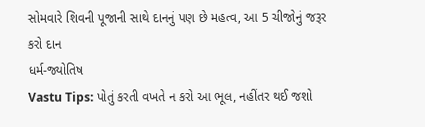સોમવારે શિવની પૂજાની સાથે દાનનું પણ છે મહત્વ, આ 5 ચીજોનું જરૂર કરો દાન
ધર્મ-જ્યોતિષ
Vastu Tips: પોતું કરતી વખતે ન કરો આ ભૂલ, નહીંતર થઈ જશો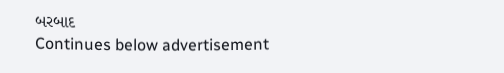બરબાદ
Continues below advertisement